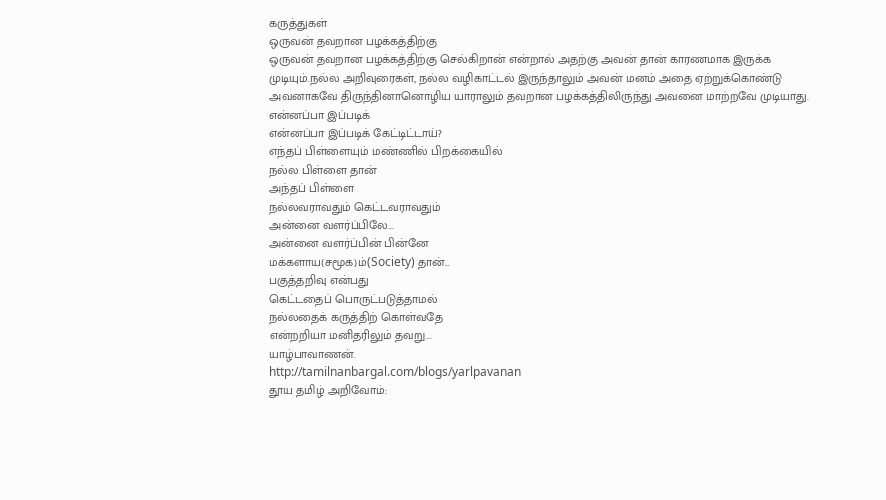கருத்துகள்
ஒருவன் தவறான பழக்கத்திற்கு
ஒருவன் தவறான பழக்கத்திற்கு செல்கிறான் என்றால் அதற்கு அவன் தான் காரணமாக இருக்க முடியும்.நல்ல அறிவுரைகள், நல்ல வழிகாட்டல் இருந்தாலும் அவன் மனம் அதை ஏற்றுக்கொண்டு அவனாகவே திருந்தினானொழிய யாராலும் தவறான பழக்கத்திலிருந்து அவனை மாற்றவே முடியாது.
என்னப்பா இப்படிக்
என்னப்பா இப்படிக் கேட்டிட்டாய்?
எந்தப் பிள்ளையும் மண்ணில் பிறக்கையில்
நல்ல பிள்ளை தான்
அந்தப் பிள்ளை
நல்லவராவதும் கெட்டவராவதும்
அன்னை வளர்ப்பிலே...
அன்னை வளர்ப்பின் பின்னே
மக்களாய(சமூக)ம்(Society) தான்...
பகுத்தறிவு என்பது
கெட்டதைப் பொருட்படுத்தாமல்
நல்லதைக் கருத்திற் கொள்வதே
என்றறியா மனிதரிலும் தவறு...
யாழ்பாவாணன்.
http://tamilnanbargal.com/blogs/yarlpavanan
தூய தமிழ் அறிவோம்: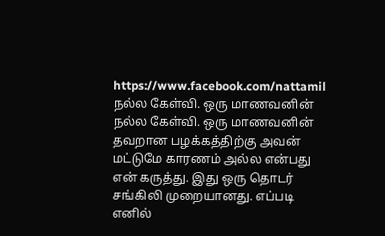https://www.facebook.com/nattamil
நல்ல கேள்வி. ஒரு மாணவனின்
நல்ல கேள்வி. ஒரு மாணவனின் தவறான பழக்கத்திற்கு அவன் மட்டுமே காரணம் அல்ல என்பது என் கருத்து. இது ஒரு தொடர் சங்கிலி முறையானது. எப்படி எனில்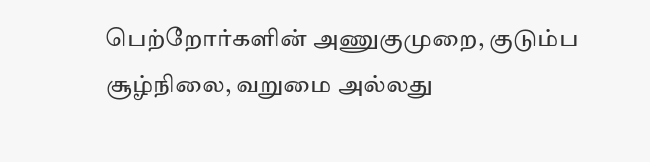பெற்றோர்களின் அணுகுமுறை, குடும்ப சூழ்நிலை, வறுமை அல்லது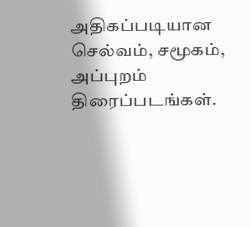அதிகப்படியான செல்வம், சமூகம், அப்புறம் திரைப்படங்கள்.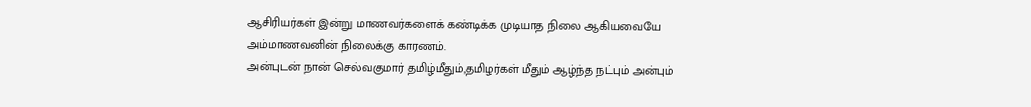ஆசிரியர்கள் இன்று மாணவர்களைக் கண்டிக்க முடியாத நிலை ஆகியவையே அம்மாணவனின் நிலைக்கு காரணம்.
அன்புடன் நான் செல்வகுமார் தமிழ்மீதும்,தமிழர்கள் மீதும் ஆழ்ந்த நட்பும் அன்பும்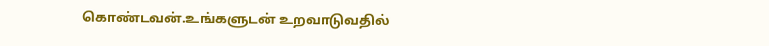கொண்டவன்.உங்களுடன் உறவாடுவதில்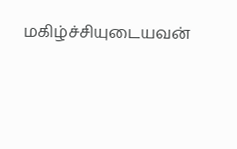மகிழ்ச்சியுடையவன்